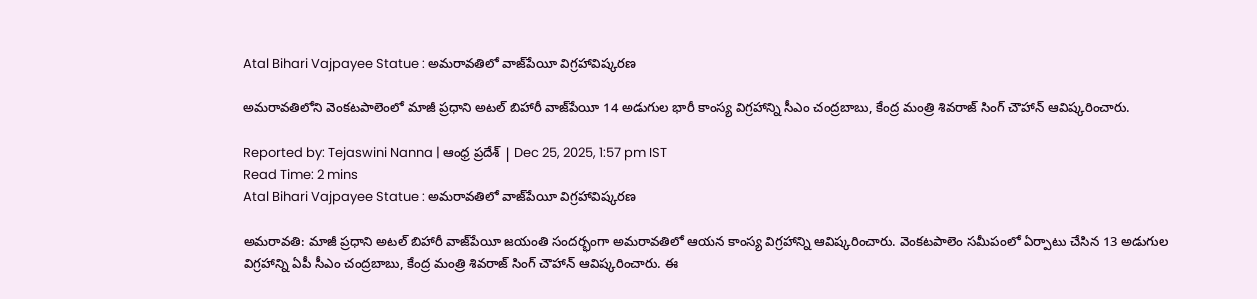Atal Bihari Vajpayee Statue : అమరావతిలో వాజ్‌పేయీ విగ్రహావిష్కరణ

అమరావతిలోని వెంకటపాలెంలో మాజీ ప్రధాని అటల్ బిహారీ వాజ్‌పేయీ 14 అడుగుల భారీ కాంస్య విగ్రహాన్ని సీఎం చంద్రబాబు, కేంద్ర మంత్రి శివరాజ్‌ సింగ్‌ చౌహాన్‌ ఆవిష్కరించారు.

Reported by: Tejaswini Nanna | ఆంధ్ర ప్రదేశ్ | Dec 25, 2025, 1:57 pm IST
Read Time: 2 mins
Atal Bihari Vajpayee Statue : అమరావతిలో వాజ్‌పేయీ విగ్రహావిష్కరణ

అమరావతి: మాజీ ప్రధాని అటల్ బిహారీ వాజ్‌పేయీ జయంతి సందర్భంగా అమరావతిలో ఆయన కాంస్య విగ్రహాన్ని ఆవిష్కరించారు. వెంకటపాలెం సమీపంలో ఏర్పాటు చేసిన 13 అడుగుల విగ్రహాన్ని ఏపీ సీఎం చంద్రబాబు, కేంద్ర మంత్రి శివరాజ్‌ సింగ్‌ చౌహాన్‌ ఆవిష్కరించారు. ఈ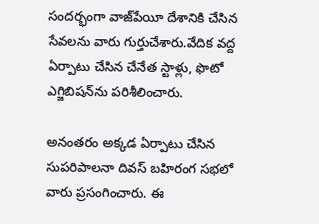సందర్భంగా వాజ్‌పేయీ దేశానికి చేసిన సేవలను వారు గుర్తుచేశారు.వేదిక వద్ద ఏర్పాటు చేసిన చేనేత స్టాళ్లు, ఫొటో ఎగ్జిబిషన్‌ను పరిశీలించారు.

అనంతరం అక్కడ ఏర్పాటు చేసిన సుపరిపాలనా దివస్ బహిరంగ సభలో వారు ప్రసంగించారు. ఈ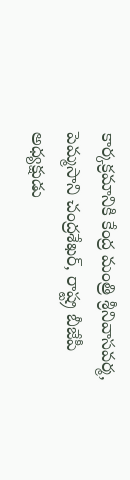కార్కక్రమానికి కేంద్ర మంత్రి శ్రీనివాసవర్మ, పెమ్మసాని చంద్రశేఖర్, రాష్ట్ర బీజేపీ అధ్యక్షుడు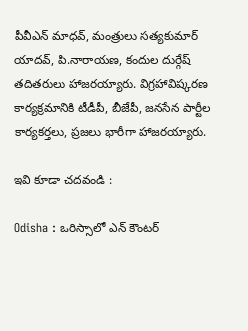పీవీఎన్ మాధవ్, మంత్రులు సత్యకుమార్ యాదవ్, పి.నారాయణ, కందుల దుర్గేష్ తదితరులు హాజరయ్యారు. విగ్రహావిష్కరణ కార్యక్రమానికి టీడీపీ, బీజేపీ, జనసేన పార్టీల కార్యకర్తలు, ప్రజలు భారీగా హాజరయ్యారు.

ఇవి కూడా చదవండి :

Odisha : ఒరిస్సాలో ఎన్ కౌంటర్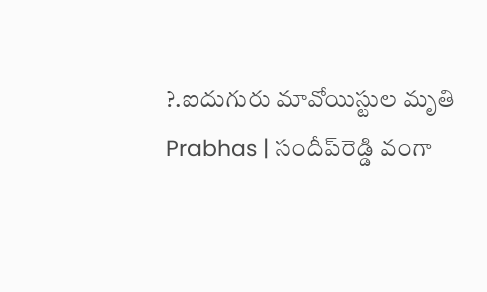?.ఐదుగురు మావోయిస్టుల మృతి
Prabhas | సందీప్‌రెడ్డి వంగా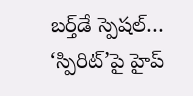బర్త్‌డే స్పెషల్… ‘స్పిరిట్’పై హైప్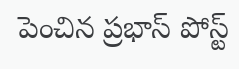పెంచిన ప్రభాస్ పోస్ట్